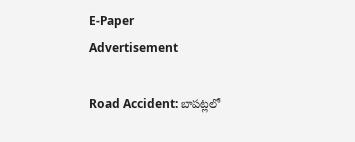E-Paper
Advertisement

Road Accident: బాపట్లలో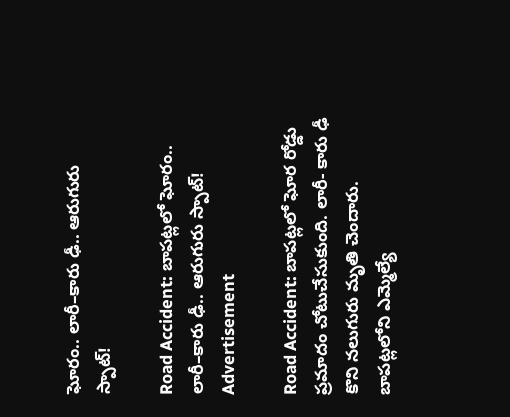ఘోరం.. లారీ–కారు ఢీ.. ఆరుగురు స్పాట్!

Road Accident: బాపట్లలో ఘోరం.. లారీ–కారు ఢీ.. ఆరుగురు స్పాట్!
Advertisement

Road Accident: బాపట్లలో ఘోర రోడ్డు ప్రమాదం చోటుచేసుకుంది. లారీ- కారు ఢీ కొని నలుగురు మృతి చెందారు. బాపట్లలోని ఎమ్మెల్యే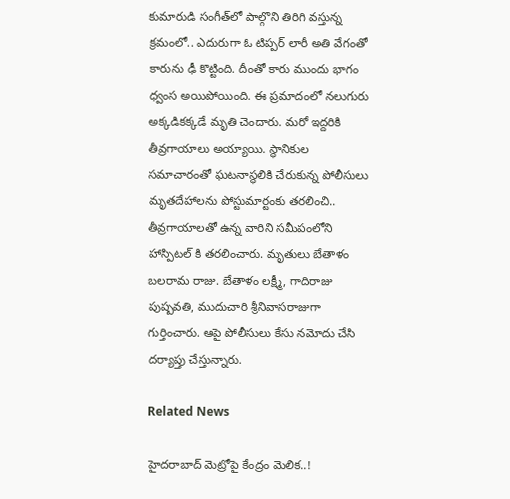కుమారుడి సంగీత్‌లో పాల్గొని తిరిగి వస్తున్న క్రమంలో.. ఎదురుగా ఓ టిప్పర్ లారీ అతి వేగంతో కారును ఢీ కొట్టింది. దీంతో కారు ముందు భాగం ధ్వంస అయిపోయింది. ఈ ప్రమాదంలో నలుగురు అక్కడికక్కడే మృతి చెందారు. మరో ఇద్దరికి తీవ్రగాయాలు అయ్యాయి. స్థానికుల సమాచారంతో ఘటనాస్థలికి చేరుకున్న పోలీసులు మృతదేహాలను పోస్టుమార్టంకు తరలించి.. తీవ్రగాయాలతో ఉన్న వారిని సమీపంలోని హాస్పిటల్ కి తరలించారు. మృతులు బేతాళం బలరామ రాజు. బేతాళం లక్ష్మీ, గాదిరాజు పుష్పవతి, ముదుచారి శ్రీనివాసరాజుగా గుర్తించారు. ఆపై పోలీసులు కేసు నమోదు చేసి దర్యాప్తు చేస్తున్నారు.

Related News

హైదరాబాద్ మెట్రోపై కేంద్రం మెలిక..!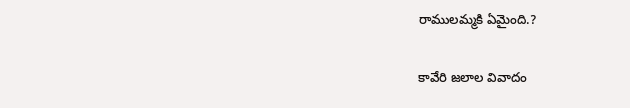రాములమ్మకి ఏమైంది.?

కావేరి జలాల వివాదం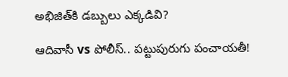అభిజిత్‌కి డబ్బులు ఎక్కడివి?

ఆదివాసీ vs పోలీస్.. పట్టుపురుగు పంచాయతీ!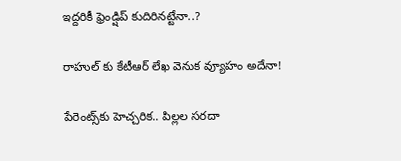ఇద్దరికీ ఫ్రెండ్షిప్ కుదిరినట్టేనా..?

రాహుల్ కు కేటీఆర్ లేఖ వెనుక వ్యూహం అదేనా!

పేరెంట్స్‌కు హెచ్చరిక.. పిల్లల సరదా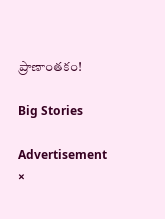ప్రాణాంతకం!

Big Stories

Advertisement
×